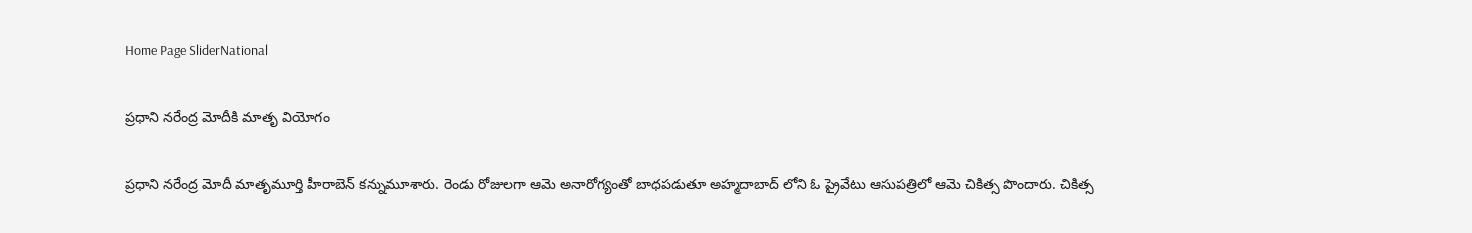Home Page SliderNational

ప్రధాని నరేంద్ర మోదీకి మాతృ వియోగం

ప్రధాని నరేంద్ర మోదీ మాతృమూర్తి హీరాబెన్ కన్నుమూశారు. రెండు రోజులగా ఆమె అనారోగ్యంతో బాధపడుతూ అహ్మదాబాద్ లోని ఓ ప్రైవేటు ఆసుపత్రిలో ఆమె చికిత్స పొందారు. చికిత్స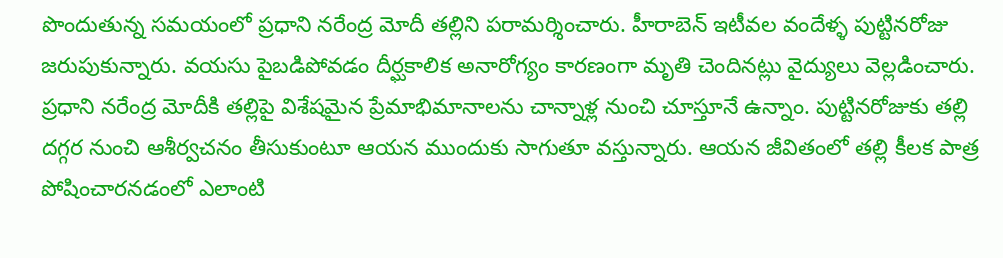పొందుతున్న సమయంలో ప్రధాని నరేంద్ర మోదీ తల్లిని పరామర్శించారు. హీరాబెన్ ఇటీవల వందేళ్ళ పుట్టినరోజు జరుపుకున్నారు. వయసు పైబడిపోవడం దీర్ఘకాలిక అనారోగ్యం కారణంగా మృతి చెందినట్లు వైద్యులు వెల్లడించారు. ప్రధాని నరేంద్ర మోదీకి తల్లిపై విశేషమైన ప్రేమాభిమానాలను చాన్నాళ్ల నుంచి చూస్తూనే ఉన్నాం. పుట్టినరోజుకు తల్లి దగ్గర నుంచి ఆశీర్వచనం తీసుకుంటూ ఆయన ముందుకు సాగుతూ వస్తున్నారు. ఆయన జీవితంలో తల్లి కీలక పాత్ర పోషించారనడంలో ఎలాంటి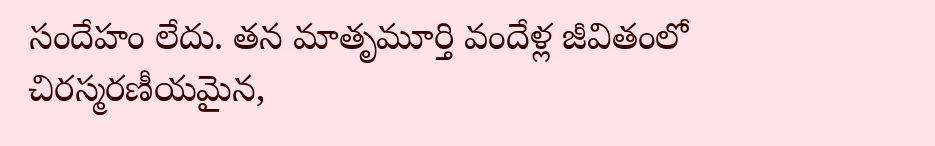సందేహం లేదు. తన మాతృమూర్తి వందేళ్ల జీవితంలో చిరస్మరణీయమైన,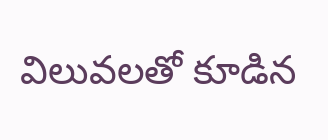విలువలతో కూడిన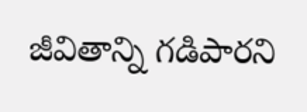జీవితాన్ని గడిపారని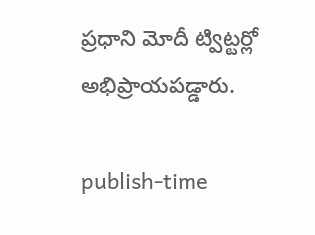ప్రధాని మోదీ ట్విట్టర్లో అభిప్రాయపడ్డారు.

publish-time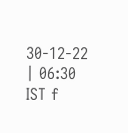30-12-22 | 06:30 IST f